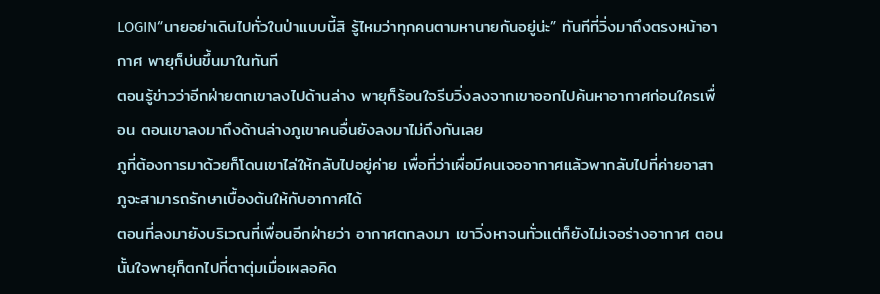LOGIN“นายอย่าเดินไปทั่วในป่าแบบนี้สิ รู้ไหมว่าทุกคนตามหานายกันอยู่น่ะ” ทันทีที่วิ่งมาถึงตรงหน้าอากาศ พายุก็บ่นขึ้นมาในทันที
ตอนรู้ข่าวว่าอีกฝ่ายตกเขาลงไปด้านล่าง พายุก็ร้อนใจรีบวิ่งลงจากเขาออกไปค้นหาอากาศก่อนใครเพื่อน ตอนเขาลงมาถึงด้านล่างภูเขาคนอื่นยังลงมาไม่ถึงกันเลย
ภูที่ต้องการมาด้วยก็โดนเขาไล่ให้กลับไปอยู่ค่าย เพื่อที่ว่าเผื่อมีคนเจออากาศแล้วพากลับไปที่ค่ายอาสา ภูจะสามารถรักษาเบื้องต้นให้กับอากาศได้
ตอนที่ลงมายังบริเวณที่เพื่อนอีกฝ่ายว่า อากาศตกลงมา เขาวิ่งหาจนทั่วแต่ก็ยังไม่เจอร่างอากาศ ตอนนั้นใจพายุก็ตกไปที่ตาตุ่มเมื่อเผลอคิด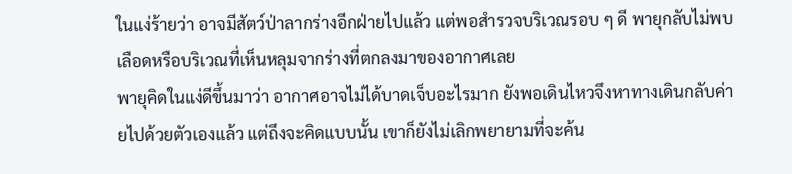ในแง่ร้ายว่า อาจมีสัตว์ป่าลากร่างอีกฝ่ายไปแล้ว แต่พอสำรวจบริเวณรอบ ๆ ดี พายุกลับไม่พบเลือดหรือบริเวณที่เห็นหลุมจากร่างที่ตกลงมาของอากาศเลย
พายุคิดในแง่ดีขึ้นมาว่า อากาศอาจไม่ได้บาดเจ็บอะไรมาก ยังพอเดินไหวจึงหาทางเดินกลับค่ายไปด้วยตัวเองแล้ว แต่ถึงจะคิดแบบนั้น เขาก็ยังไม่เลิกพยายามที่จะค้น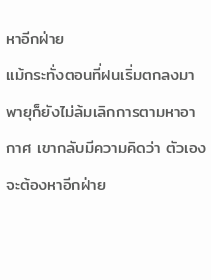หาอีกฝ่าย
แม้กระทั่งตอนที่ฝนเริ่มตกลงมา พายุก็ยังไม่ล้มเลิกการตามหาอากาศ เขากลับมีความคิดว่า ตัวเองจะต้องหาอีกฝ่าย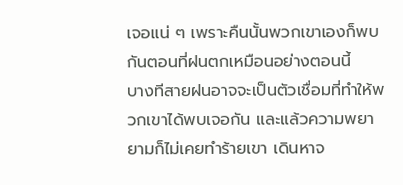เจอแน่ ๆ เพราะคืนนั้นพวกเขาเองก็พบกันตอนที่ฝนตกเหมือนอย่างตอนนี้
บางทีสายฝนอาจจะเป็นตัวเชื่อมที่ทำให้พวกเขาได้พบเจอกัน และแล้วความพยายามก็ไม่เคยทำร้ายเขา เดินหาจ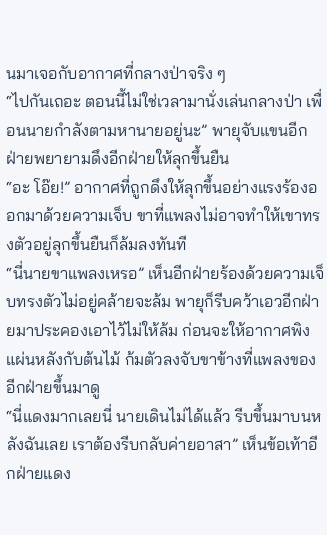นมาเจอกับอากาศที่กลางป่าจริง ๆ
“ไปกันเถอะ ตอนนี้ไม่ใช่เวลามานั่งเล่นกลางป่า เพื่อนนายกำลังตามหานายอยู่นะ” พายุจับแขนอีกฝ่ายพยายามดึงอีกฝ่ายให้ลุกขึ้นยืน
“อะ โอ๊ย!” อากาศที่ถูกดึงให้ลุกขึ้นอย่างแรงร้องออกมาด้วยความเจ็บ ขาที่แพลงไม่อาจทำให้เขาทรงตัวอยู่ลุกขึ้นยืนก็ล้มลงทันที
“นี่นายขาแพลงเหรอ” เห็นอีกฝ่ายร้องด้วยความเจ็บทรงตัวไม่อยู่คล้ายจะล้ม พายุก็รีบคว้าเอวอีกฝ่ายมาประคองเอาไว้ไม่ให้ล้ม ก่อนจะให้อากาศพิงแผ่นหลังกับต้นไม้ ก้มตัวลงจับขาข้างที่แพลงของอีกฝ่ายขึ้นมาดู
“นี่แดงมากเลยนี่ นายเดินไม่ได้แล้ว รีบขึ้นมาบนหลังฉันเลย เราต้องรีบกลับค่ายอาสา” เห็นข้อเท้าอีกฝ่ายแดง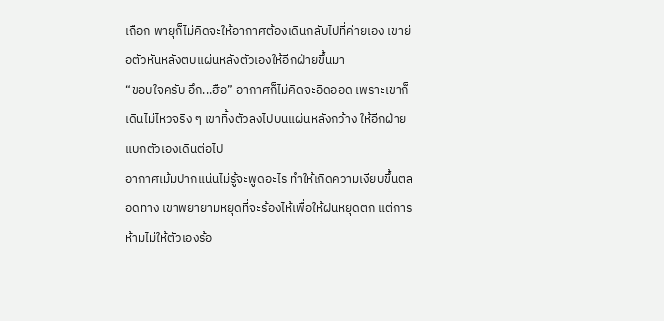เถือก พายุก็ไม่คิดจะให้อากาศต้องเดินกลับไปที่ค่ายเอง เขาย่อตัวหันหลังตบแผ่นหลังตัวเองให้อีกฝ่ายขึ้นมา
“ขอบใจครับ อึก...ฮือ” อากาศก็ไม่คิดจะอิดออด เพราะเขาก็เดินไม่ไหวจริง ๆ เขาทิ้งตัวลงไปบนแผ่นหลังกว้าง ให้อีกฝ่ายแบกตัวเองเดินต่อไป
อากาศเม้มปากแน่นไม่รู้จะพูดอะไร ทำให้เกิดความเงียบขึ้นตลอดทาง เขาพยายามหยุดที่จะร้องไห้เพื่อให้ฝนหยุดตก แต่การห้ามไม่ให้ตัวเองร้อ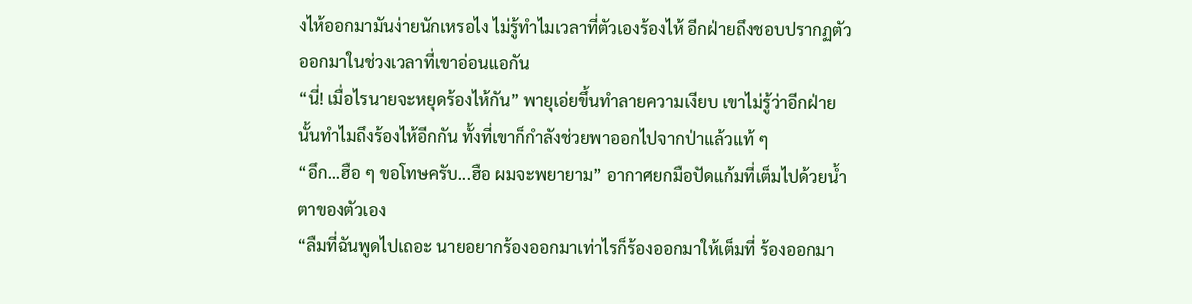งไห้ออกมามันง่ายนักเหรอไง ไม่รู้ทำไมเวลาที่ตัวเองร้องไห้ อีกฝ่ายถึงชอบปรากฏตัวออกมาในช่วงเวลาที่เขาอ่อนแอกัน
“นี่! เมื่อไรนายจะหยุดร้องไห้กัน” พายุเอ่ยขึ้นทำลายความเงียบ เขาไม่รู้ว่าอีกฝ่ายนั้นทำไมถึงร้องไห้อีกกัน ทั้งที่เขาก็กำลังช่วยพาออกไปจากป่าแล้วแท้ ๆ
“อึก...ฮือ ๆ ขอโทษครับ...ฮือ ผมจะพยายาม” อากาศยกมือปัดแก้มที่เต็มไปด้วยน้ำตาของตัวเอง
“ลืมที่ฉันพูดไปเถอะ นายอยากร้องออกมาเท่าไรก็ร้องออกมาให้เต็มที่ ร้องออกมา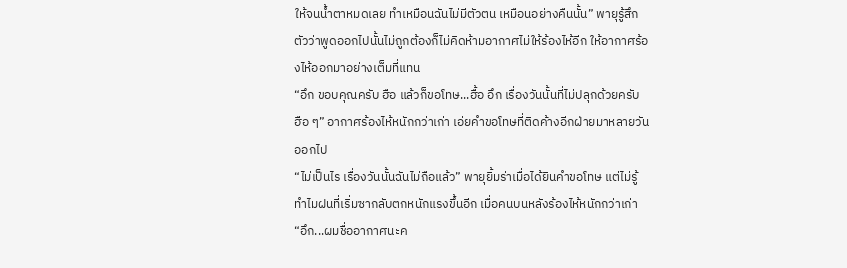ให้จนน้ำตาหมดเลย ทำเหมือนฉันไม่มีตัวตน เหมือนอย่างคืนนั้น” พายุรู้สึกตัวว่าพูดออกไปนั้นไม่ถูกต้องก็ไม่คิดห้ามอากาศไม่ให้ร้องไห้อีก ให้อากาศร้องไห้ออกมาอย่างเต็มที่แทน
“อึก ขอบคุณครับ ฮือ แล้วก็ขอโทษ...ฮื้อ อึก เรื่องวันนั้นที่ไม่ปลุกด้วยครับ ฮือ ๆ” อากาศร้องไห้หนักกว่าเก่า เอ่ยคำขอโทษที่ติดค้างอีกฝ่ายมาหลายวันออกไป
“ไม่เป็นไร เรื่องวันนั้นฉันไม่ถือแล้ว” พายุยิ้มร่าเมื่อได้ยินคำขอโทษ แต่ไม่รู้ทำไมฝนที่เริ่มซากลับตกหนักแรงขึ้นอีก เมื่อคนบนหลังร้องไห้หนักกว่าเก่า
“อึก...ผมชื่ออากาศนะค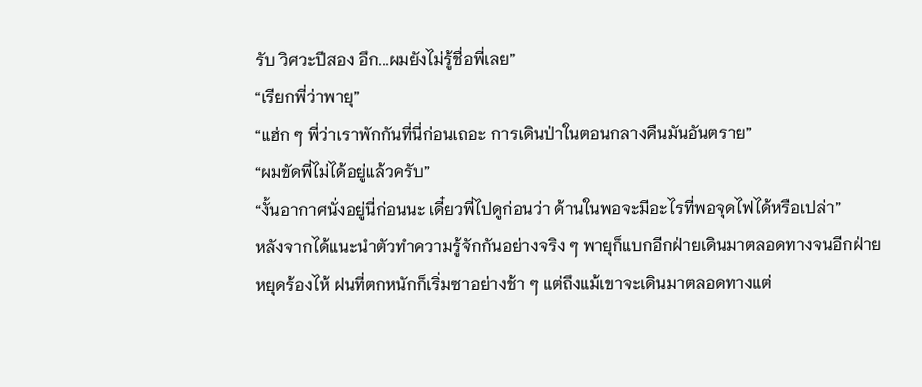รับ วิศวะปีสอง อึก...ผมยังไม่รู้ชื่อพี่เลย”
“เรียกพี่ว่าพายุ”
“แฮ่ก ๆ พี่ว่าเราพักกันที่นี่ก่อนเถอะ การเดินป่าในตอนกลางคืนมันอันตราย”
“ผมขัดพี่ไม่ได้อยู่แล้วครับ”
“งั้นอากาศนั่งอยู่นี่ก่อนนะ เดี๋ยวพี่ไปดูก่อนว่า ด้านในพอจะมีอะไรที่พอจุดไฟได้หรือเปล่า”
หลังจากได้แนะนำตัวทำความรู้จักกันอย่างจริง ๆ พายุก็แบกอีกฝ่ายเดินมาตลอดทางจนอีกฝ่ายหยุดร้องไห้ ฝนที่ตกหนักก็เริ่มซาอย่างช้า ๆ แต่ถึงแม้เขาจะเดินมาตลอดทางแต่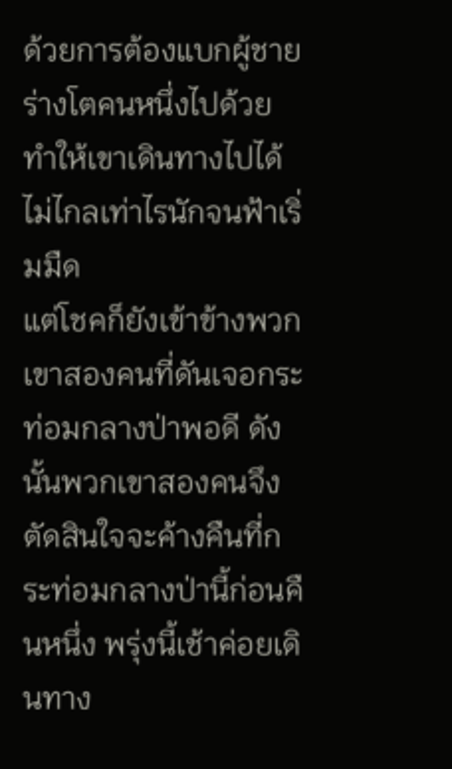ด้วยการต้องแบกผู้ชายร่างโตคนหนึ่งไปด้วย ทำให้เขาเดินทางไปได้ไม่ไกลเท่าไรนักจนฟ้าเริ่มมืด
แต่โชคก็ยังเข้าข้างพวกเขาสองคนที่ดันเจอกระท่อมกลางป่าพอดี ดังนั้นพวกเขาสองคนจึงตัดสินใจจะค้างคืนที่กระท่อมกลางป่านี้ก่อนคืนหนึ่ง พรุ่งนี้เช้าค่อยเดินทาง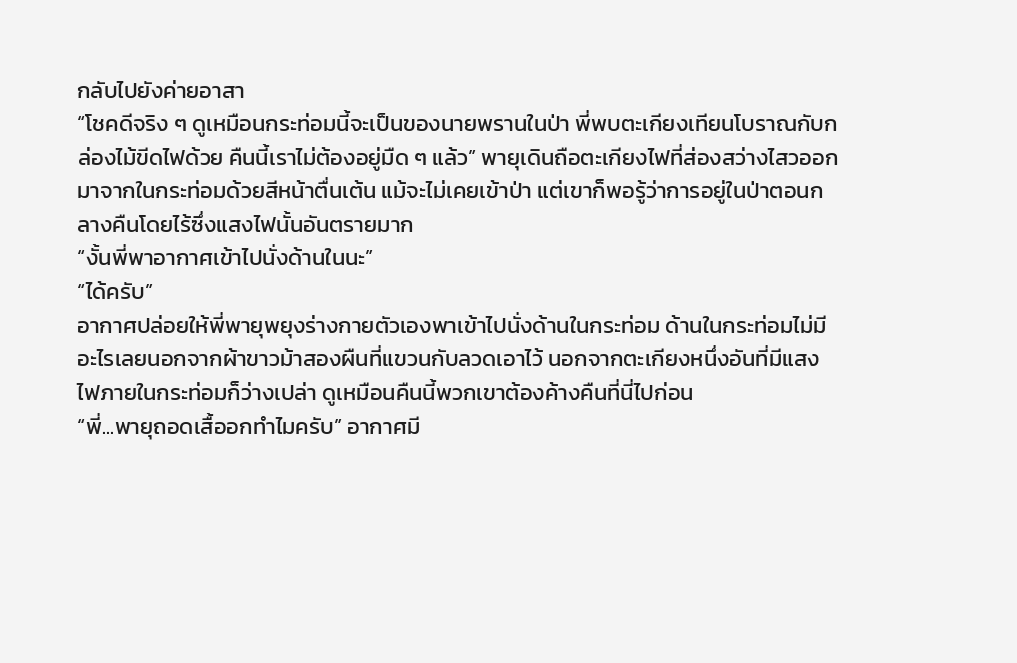กลับไปยังค่ายอาสา
“โชคดีจริง ๆ ดูเหมือนกระท่อมนี้จะเป็นของนายพรานในป่า พี่พบตะเกียงเทียนโบราณกับกล่องไม้ขีดไฟด้วย คืนนี้เราไม่ต้องอยู่มืด ๆ แล้ว” พายุเดินถือตะเกียงไฟที่ส่องสว่างไสวออกมาจากในกระท่อมด้วยสีหน้าตื่นเต้น แม้จะไม่เคยเข้าป่า แต่เขาก็พอรู้ว่าการอยู่ในป่าตอนกลางคืนโดยไร้ซึ่งแสงไฟนั้นอันตรายมาก
“งั้นพี่พาอากาศเข้าไปนั่งด้านในนะ”
“ได้ครับ”
อากาศปล่อยให้พี่พายุพยุงร่างกายตัวเองพาเข้าไปนั่งด้านในกระท่อม ด้านในกระท่อมไม่มีอะไรเลยนอกจากผ้าขาวม้าสองผืนที่แขวนกับลวดเอาไว้ นอกจากตะเกียงหนึ่งอันที่มีแสงไฟภายในกระท่อมก็ว่างเปล่า ดูเหมือนคืนนี้พวกเขาต้องค้างคืนที่นี่ไปก่อน
“พี่...พายุถอดเสื้ออกทำไมครับ” อากาศมี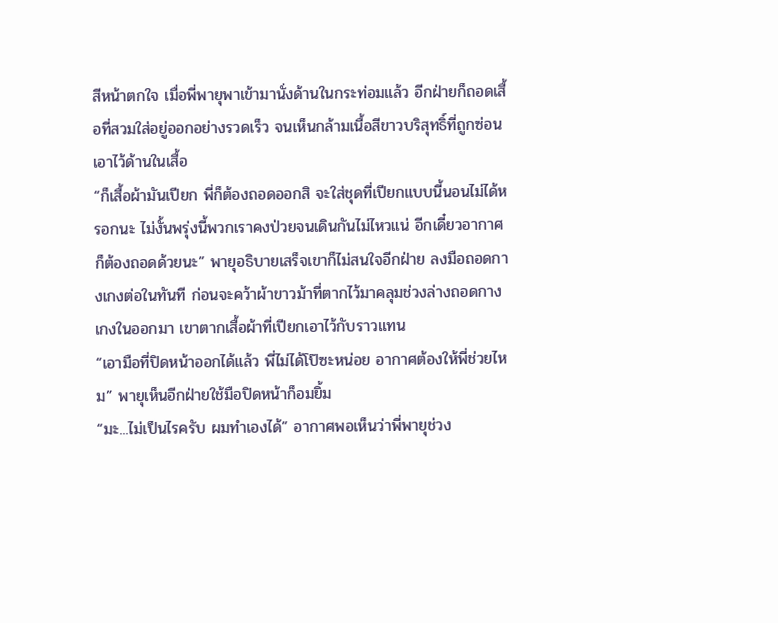สีหน้าตกใจ เมื่อพี่พายุพาเข้ามานั่งด้านในกระท่อมแล้ว อีกฝ่ายก็ถอดเสื้อที่สวมใส่อยู่ออกอย่างรวดเร็ว จนเห็นกล้ามเนื้อสีขาวบริสุทธิ์ที่ถูกซ่อนเอาไว้ด้านในเสื้อ
“ก็เสื้อผ้ามันเปียก พี่ก็ต้องถอดออกสิ จะใส่ชุดที่เปียกแบบนี้นอนไม่ได้หรอกนะ ไม่งั้นพรุ่งนี้พวกเราคงป่วยจนเดินกันไม่ไหวแน่ อีกเดี๋ยวอากาศก็ต้องถอดด้วยนะ” พายุอธิบายเสร็จเขาก็ไม่สนใจอีกฝ่าย ลงมือถอดกางเกงต่อในทันที ก่อนจะคว้าผ้าขาวม้าที่ตากไว้มาคลุมช่วงล่างถอดกางเกงในออกมา เขาตากเสื้อผ้าที่เปียกเอาไว้กับราวแทน
“เอามือที่ปิดหน้าออกได้แล้ว พี่ไม่ได้โป๊ซะหน่อย อากาศต้องให้พี่ช่วยไหม” พายุเห็นอีกฝ่ายใช้มือปิดหน้าก็อมยิ้ม
“มะ...ไม่เป็นไรครับ ผมทำเองได้” อากาศพอเห็นว่าพี่พายุช่วง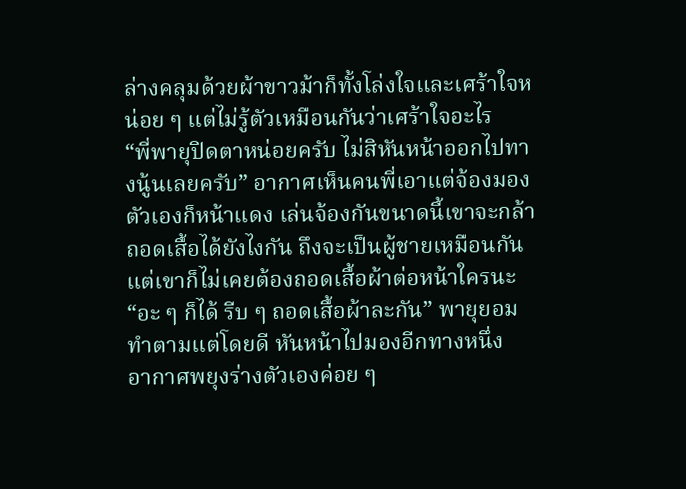ล่างคลุมด้วยผ้าขาวม้าก็ทั้งโล่งใจและเศร้าใจหน่อย ๆ แต่ไม่รู้ตัวเหมือนกันว่าเศร้าใจอะไร
“พี่พายุปิดตาหน่อยครับ ไม่สิหันหน้าออกไปทางนู้นเลยครับ” อากาศเห็นคนพี่เอาแต่จ้องมองตัวเองก็หน้าแดง เล่นจ้องกันขนาดนี้เขาจะกล้าถอดเสื้อได้ยังไงกัน ถึงจะเป็นผู้ชายเหมือนกันแต่เขาก็ไม่เคยต้องถอดเสื้อผ้าต่อหน้าใครนะ
“อะ ๆ ก็ได้ รีบ ๆ ถอดเสื้อผ้าละกัน” พายุยอมทำตามแต่โดยดี หันหน้าไปมองอีกทางหนึ่ง
อากาศพยุงร่างตัวเองค่อย ๆ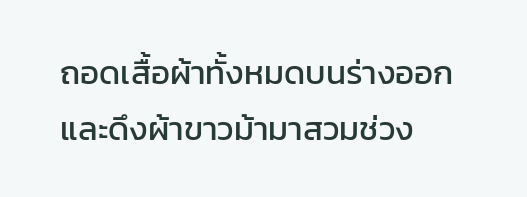ถอดเสื้อผ้าทั้งหมดบนร่างออก และดึงผ้าขาวม้ามาสวมช่วง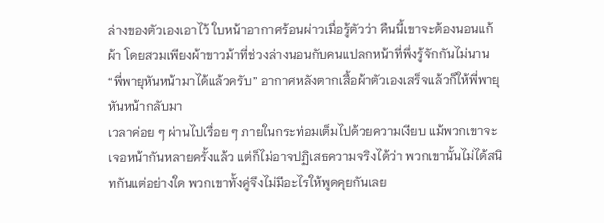ล่างของตัวเองเอาไว้ ใบหน้าอากาศร้อนผ่าวเมื่อรู้ตัวว่า คืนนี้เขาจะต้องนอนแก้ผ้า โดยสวมเพียงผ้าขาวม้าที่ช่วงล่างนอนกับคนแปลกหน้าที่พึ่งรู้จักกันไม่นาน
“พี่พายุหันหน้ามาได้แล้วครับ” อากาศหลังตากเสื้อผ้าตัวเองเสร็จแล้วก็ให้พี่พายุหันหน้ากลับมา
เวลาค่อย ๆ ผ่านไปเรื่อย ๆ ภายในกระท่อมเต็มไปด้วยความเงียบ แม้พวกเขาจะเจอหน้ากันหลายครั้งแล้ว แต่ก็ไม่อาจปฏิเสธความจริงได้ว่า พวกเขานั้นไม่ได้สนิทกันแต่อย่างใด พวกเขาทั้งคู่จึงไม่มีอะไรให้พูดคุยกันเลย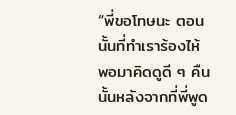“พี่ขอโทษนะ ตอนนั้นที่ทำเราร้องไห้ พอมาคิดดูดี ๆ คืนนั้นหลังจากที่พี่พูด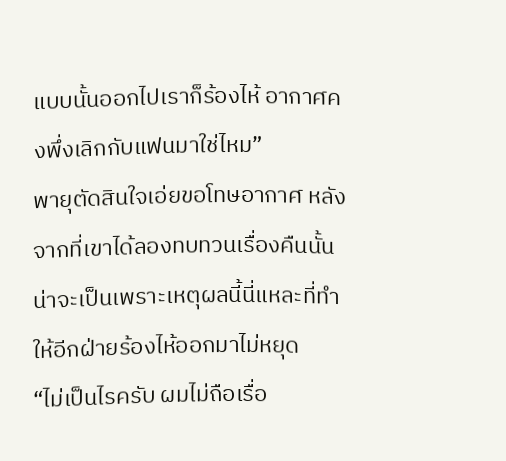แบบนั้นออกไปเราก็ร้องไห้ อากาศคงพึ่งเลิกกับแฟนมาใช่ไหม”
พายุตัดสินใจเอ่ยขอโทษอากาศ หลังจากที่เขาได้ลองทบทวนเรื่องคืนนั้น น่าจะเป็นเพราะเหตุผลนี้นี่แหละที่ทำให้อีกฝ่ายร้องไห้ออกมาไม่หยุด
“ไม่เป็นไรครับ ผมไม่ถือเรื่อ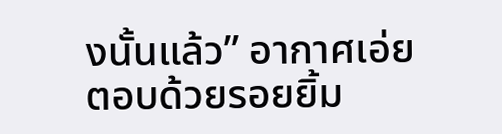งนั้นแล้ว” อากาศเอ่ยตอบด้วยรอยยิ้ม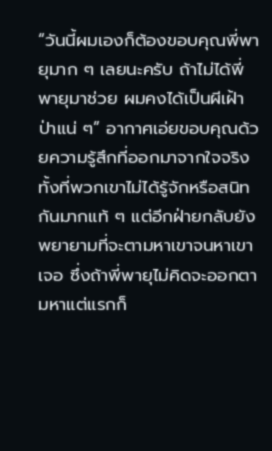“วันนี้ผมเองก็ต้องขอบคุณพี่พายุมาก ๆ เลยนะครับ ถ้าไม่ได้พี่พายุมาช่วย ผมคงได้เป็นผีเฝ้าป่าแน่ ๆ” อากาศเอ่ยขอบคุณด้วยความรู้สึกที่ออกมาจากใจจริง
ทั้งที่พวกเขาไม่ได้รู้จักหรือสนิทกันมากแท้ ๆ แต่อีกฝ่ายกลับยังพยายามที่จะตามหาเขาจนหาเขาเจอ ซึ่งถ้าพี่พายุไม่คิดจะออกตามหาแต่แรกก็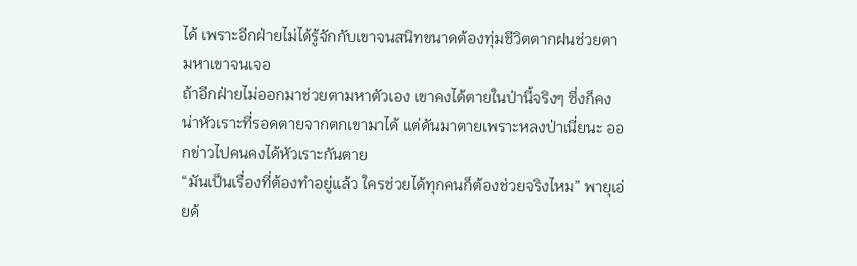ได้ เพราะอีกฝ่ายไม่ได้รู้จักกับเขาจนสนิทขนาดต้องทุ่มชีวิตตากฝนช่วยตามหาเขาจนเจอ
ถ้าอีกฝ่ายไม่ออกมาช่วยตามหาตัวเอง เขาคงได้ตายในป่านี้จริงๆ ซึ่งก็คงน่าหัวเราะที่รอดตายจากตกเขามาได้ แต่ดันมาตายเพราะหลงป่าเนี่ยนะ ออกข่าวไปคนคงได้หัวเราะกันตาย
“มันเป็นเรื่องที่ต้องทำอยู่แล้ว ใครช่วยได้ทุกคนก็ต้องช่วยจริงไหม” พายุเอ่ยด้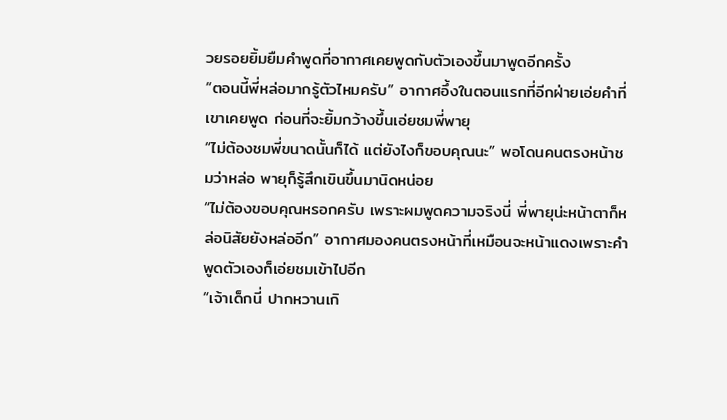วยรอยยิ้มยืมคำพูดที่อากาศเคยพูดกับตัวเองขึ้นมาพูดอีกครั้ง
“ตอนนี้พี่หล่อมากรู้ตัวไหมครับ” อากาศอึ้งในตอนแรกที่อีกฝ่ายเอ่ยคำที่เขาเคยพูด ก่อนที่จะยิ้มกว้างขึ้นเอ่ยชมพี่พายุ
“ไม่ต้องชมพี่ขนาดนั้นก็ได้ แต่ยังไงก็ขอบคุณนะ” พอโดนคนตรงหน้าชมว่าหล่อ พายุก็รู้สึกเขินขึ้นมานิดหน่อย
“ไม่ต้องขอบคุณหรอกครับ เพราะผมพูดความจริงนี่ พี่พายุน่ะหน้าตาก็หล่อนิสัยยังหล่ออีก” อากาศมองคนตรงหน้าที่เหมือนจะหน้าแดงเพราะคำพูดตัวเองก็เอ่ยชมเข้าไปอีก
“เจ้าเด็กนี่ ปากหวานเกิ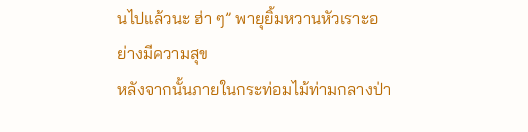นไปแล้วนะ ฮ่า ๆ” พายุยิ้มหวานหัวเราะอย่างมีความสุข
หลังจากนั้นภายในกระท่อมไม้ท่ามกลางป่า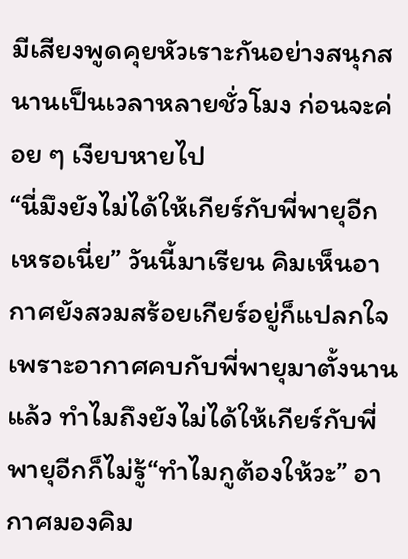มีเสียงพูดคุยหัวเราะกันอย่างสนุกสนานเป็นเวลาหลายชั่วโมง ก่อนจะค่อย ๆ เงียบหายไป
“นี่มึงยังไม่ได้ให้เกียร์กับพี่พายุอีกเหรอเนี่ย” วันนี้มาเรียน คิมเห็นอากาศยังสวมสร้อยเกียร์อยู่ก็แปลกใจ เพราะอากาศคบกับพี่พายุมาตั้งนานแล้ว ทำไมถึงยังไม่ได้ให้เกียร์กับพี่พายุอีกก็ไม่รู้“ทำไมกูต้องให้วะ” อากาศมองคิม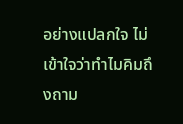อย่างแปลกใจ ไม่เข้าใจว่าทำไมคิมถึงถาม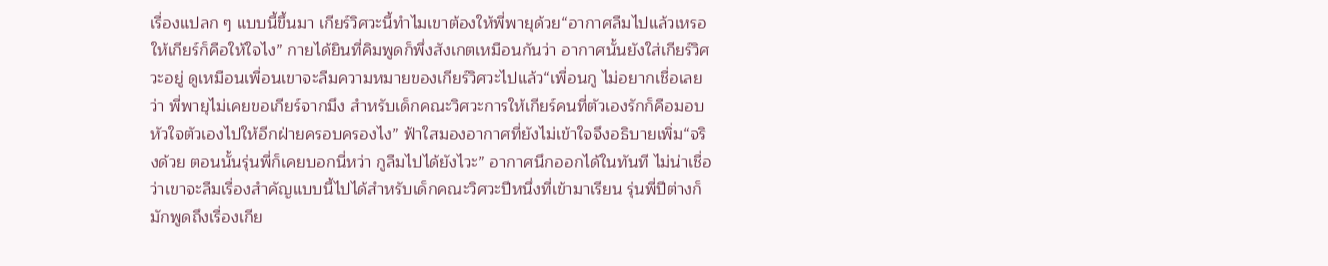เรื่องแปลก ๆ แบบนี้ขึ้นมา เกียร์วิศวะนี้ทำไมเขาต้องให้พี่พายุด้วย“อากาศลืมไปแล้วเหรอ ให้เกียร์ก็คือให้ใจไง” กายได้ยินที่คิมพูดก็พึ่งสังเกตเหมือนกันว่า อากาศนั้นยังใส่เกียร์วิศวะอยู่ ดูเหมือนเพื่อนเขาจะลืมความหมายของเกียร์วิศวะไปแล้ว“เพื่อนกู ไม่อยากเชื่อเลยว่า พี่พายุไม่เคยขอเกียร์จากมึง สำหรับเด็กคณะวิศวะการให้เกียร์คนที่ตัวเองรักก็คือมอบหัวใจตัวเองไปให้อีกฝ่ายครอบครองไง” ฟ้าใสมองอากาศที่ยังไม่เข้าใจจึงอธิบายเพิ่ม“จริงด้วย ตอนนั้นรุ่นพี่ก็เคยบอกนี่หว่า กูลืมไปได้ยังไวะ” อากาศนึกออกได้ในทันที ไม่น่าเชื่อว่าเขาจะลืมเรื่องสำคัญแบบนี้ไปได้สำหรับเด็กคณะวิศวะปีหนึ่งที่เข้ามาเรียน รุ่นพี่ปีต่างก็มักพูดถึงเรื่องเกีย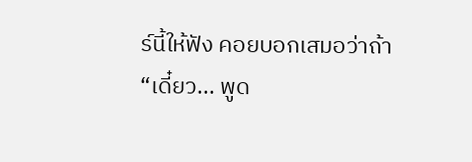ร์นี้ให้ฟัง คอยบอกเสมอว่าถ้า
“เดี๋ยว... พูด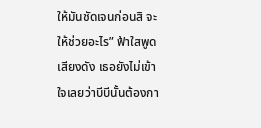ให้มันชัดเจนก่อนสิ จะให้ช่วยอะไร” ฟ้าใสพูดเสียงดัง เธอยังไม่เข้าใจเลยว่าบีบีนั้นต้องกา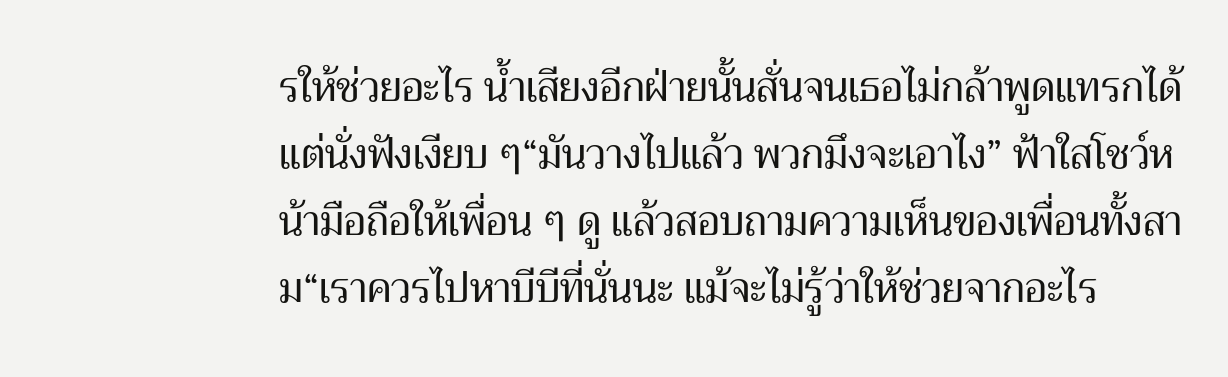รให้ช่วยอะไร น้ำเสียงอีกฝ่ายนั้นสั่นจนเธอไม่กล้าพูดแทรกได้แต่นั่งฟังเงียบ ๆ“มันวางไปแล้ว พวกมึงจะเอาไง” ฟ้าใสโชว์หน้ามือถือให้เพื่อน ๆ ดู แล้วสอบถามความเห็นของเพื่อนทั้งสาม“เราควรไปหาบีบีที่นั่นนะ แม้จะไม่รู้ว่าให้ช่วยจากอะไร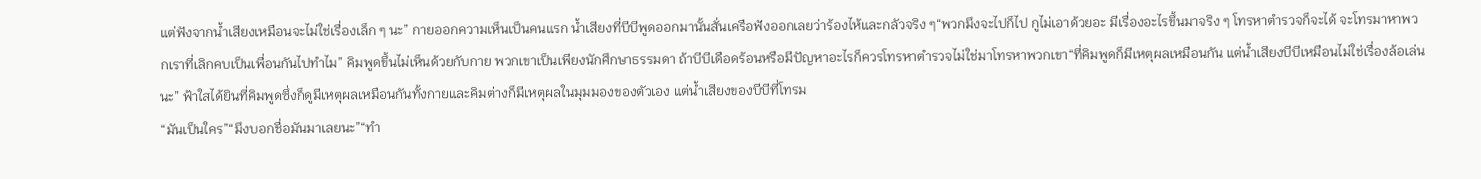แต่ฟังจากน้ำเสียงเหมือนจะไม่ใช่เรื่องเล็ก ๆ นะ” กายออกความเห็นเป็นคนแรก น้ำเสียงที่บีบีพูดออกมานั้นสั่นเครือฟังออกเลยว่าร้องไห้และกลัวจริง ๆ“พวกมึงจะไปก็ไป กูไม่เอาด้วยอะ มีเรื่องอะไรขึ้นมาจริง ๆ โทรหาตำรวจก็จะได้ จะโทรมาหาพวกเราที่เลิกคบเป็นเพื่อนกันไปทำไม” คิมพูดขึ้นไม่เห็นด้วยกับกาย พวกเขาเป็นเพียงนักศึกษาธรรมดา ถ้าบีบีเดือดร้อนหรือมีปัญหาอะไรก็ควรโทรหาตำรวจไม่ใช่มาโทรหาพวกเขา“ที่คิมพูดก็มีเหตุผลเหมือนกัน แต่น้ำเสียงบีบีเหมือนไม่ใช่เรื่องล้อเล่นนะ” ฟ้าใสได้ยินที่คิมพูดซึ่งก็ดูมีเหตุผลเหมือนกันทั้งกายและคิมต่างก็มีเหตุผลในมุมมองของตัวเอง แต่น้ำเสียงของบีบีที่โทรม
“มันเป็นใคร”“มึงบอกชื่อมันมาเลยนะ”“ทำ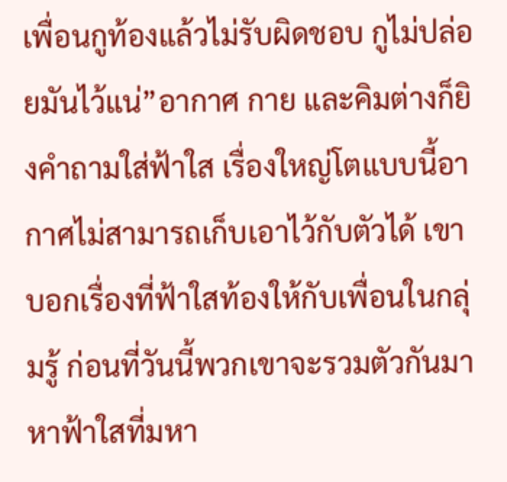เพื่อนกูท้องแล้วไม่รับผิดชอบ กูไม่ปล่อยมันไว้แน่”อากาศ กาย และคิมต่างก็ยิงคำถามใส่ฟ้าใส เรื่องใหญ่โตแบบนี้อากาศไม่สามารถเก็บเอาไว้กับตัวได้ เขาบอกเรื่องที่ฟ้าใสท้องให้กับเพื่อนในกลุ่มรู้ ก่อนที่วันนี้พวกเขาจะรวมตัวกันมาหาฟ้าใสที่มหา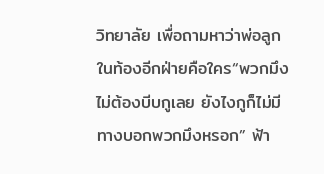วิทยาลัย เพื่อถามหาว่าพ่อลูกในท้องอีกฝ่ายคือใคร“พวกมึงไม่ต้องบีบกูเลย ยังไงกูก็ไม่มีทางบอกพวกมึงหรอก” ฟ้า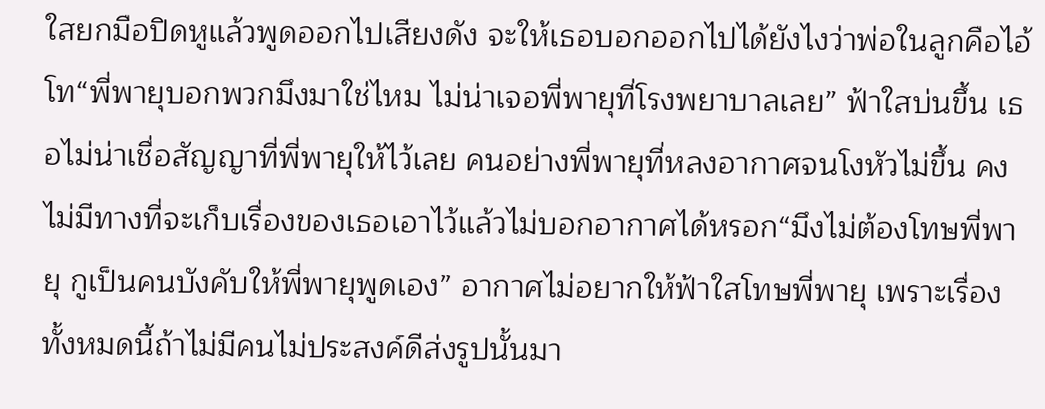ใสยกมือปิดหูแล้วพูดออกไปเสียงดัง จะให้เธอบอกออกไปได้ยังไงว่าพ่อในลูกคือไอ้โท“พี่พายุบอกพวกมึงมาใช่ไหม ไม่น่าเจอพี่พายุที่โรงพยาบาลเลย” ฟ้าใสบ่นขึ้น เธอไม่น่าเชื่อสัญญาที่พี่พายุให้ไว้เลย คนอย่างพี่พายุที่หลงอากาศจนโงหัวไม่ขึ้น คงไม่มีทางที่จะเก็บเรื่องของเธอเอาไว้แล้วไม่บอกอากาศได้หรอก“มึงไม่ต้องโทษพี่พายุ กูเป็นคนบังคับให้พี่พายุพูดเอง” อากาศไม่อยากให้ฟ้าใสโทษพี่พายุ เพราะเรื่องทั้งหมดนี้ถ้าไม่มีคนไม่ประสงค์ดีส่งรูปนั้นมา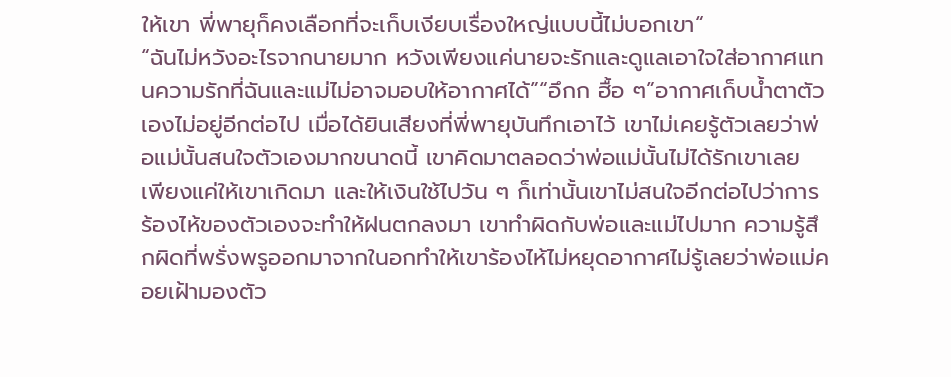ให้เขา พี่พายุก็คงเลือกที่จะเก็บเงียบเรื่องใหญ่แบบนี้ไม่บอกเขา“
“ฉันไม่หวังอะไรจากนายมาก หวังเพียงแค่นายจะรักและดูแลเอาใจใส่อากาศแทนความรักที่ฉันและแม่ไม่อาจมอบให้อากาศได้”“อึกก ฮื้อ ๆ”อากาศเก็บน้ำตาตัวเองไม่อยู่อีกต่อไป เมื่อได้ยินเสียงที่พี่พายุบันทึกเอาไว้ เขาไม่เคยรู้ตัวเลยว่าพ่อแม่นั้นสนใจตัวเองมากขนาดนี้ เขาคิดมาตลอดว่าพ่อแม่นั้นไม่ได้รักเขาเลย เพียงแค่ให้เขาเกิดมา และให้เงินใช้ไปวัน ๆ ก็เท่านั้นเขาไม่สนใจอีกต่อไปว่าการร้องไห้ของตัวเองจะทำให้ฝนตกลงมา เขาทำผิดกับพ่อและแม่ไปมาก ความรู้สึกผิดที่พรั่งพรูออกมาจากในอกทำให้เขาร้องไห้ไม่หยุดอากาศไม่รู้เลยว่าพ่อแม่คอยเฝ้ามองตัว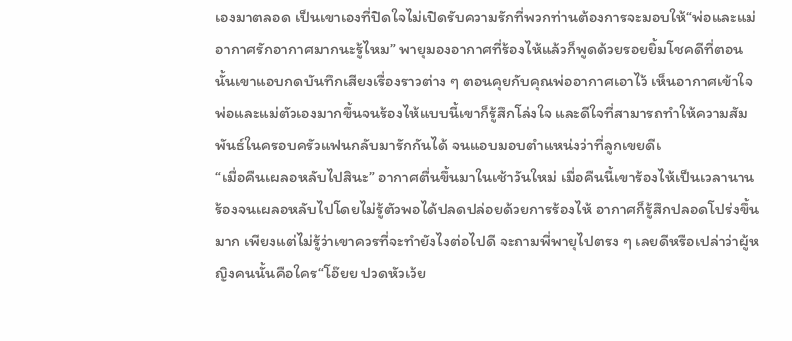เองมาตลอด เป็นเขาเองที่ปิดใจไม่เปิดรับความรักที่พวกท่านต้องการจะมอบให้“พ่อและแม่อากาศรักอากาศมากนะรู้ไหม” พายุมองอากาศที่ร้องไห้แล้วก็พูดด้วยรอยยิ้มโชคดีที่ตอนนั้นเขาแอบกดบันทึกเสียงเรื่องราวต่าง ๆ ตอนคุยกับคุณพ่ออากาศเอาไว้ เห็นอากาศเข้าใจพ่อและแม่ตัวเองมากขึ้นจนร้องไห้แบบนี้เขาก็รู้สึกโล่งใจ และดีใจที่สามารถทำให้ความสัมพันธ์ในครอบครัวแฟนกลับมารักกันได้ จนแอบมอบตำแหน่งว่าที่ลูกเขยดีเ
“เมื่อคืนเผลอหลับไปสินะ” อากาศตื่นขึ้นมาในเช้าวันใหม่ เมื่อคืนนี้เขาร้องไห้เป็นเวลานาน ร้องจนเผลอหลับไปโดยไม่รู้ตัวพอได้ปลดปล่อยด้วยการร้องไห้ อากาศก็รู้สึกปลอดโปร่งขึ้นมาก เพียงแต่ไม่รู้ว่าเขาควรที่จะทำยังไงต่อไปดี จะถามพี่พายุไปตรง ๆ เลยดีหรือเปล่าว่าผู้หญิงคนนั้นคือใคร“โอ๊ยย ปวดหัวเว้ย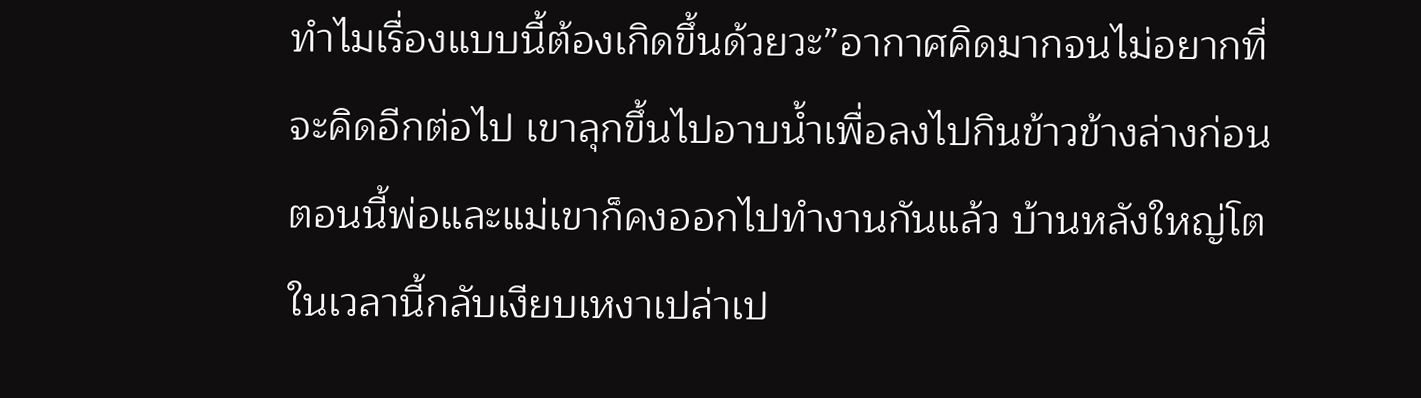ทำไมเรื่องแบบนี้ต้องเกิดขึ้นด้วยวะ”อากาศคิดมากจนไม่อยากที่จะคิดอีกต่อไป เขาลุกขึ้นไปอาบน้ำเพื่อลงไปกินข้าวข้างล่างก่อน ตอนนี้พ่อและแม่เขาก็คงออกไปทำงานกันแล้ว บ้านหลังใหญ่โตในเวลานี้กลับเงียบเหงาเปล่าเป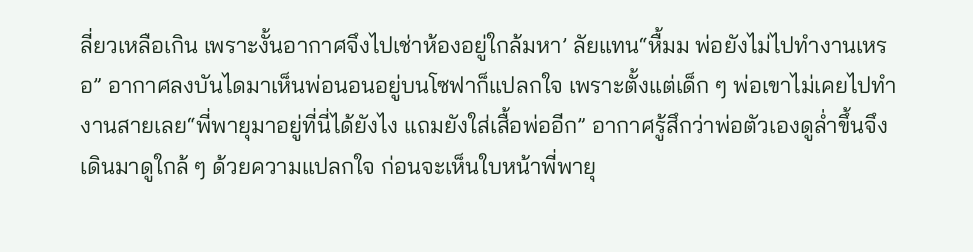ลี่ยวเหลือเกิน เพราะงั้นอากาศจึงไปเช่าห้องอยู่ใกล้มหา’ ลัยแทน“หื้มม พ่อยังไม่ไปทำงานเหรอ” อากาศลงบันไดมาเห็นพ่อนอนอยู่บนโซฟาก็แปลกใจ เพราะตั้งแต่เด็ก ๆ พ่อเขาไม่เคยไปทำงานสายเลย“พี่พายุมาอยู่ที่นี่ได้ยังไง แถมยังใส่เสื้อพ่ออีก” อากาศรู้สึกว่าพ่อตัวเองดูล่ำขึ้นจึงเดินมาดูใกล้ ๆ ด้วยความแปลกใจ ก่อนจะเห็นใบหน้าพี่พายุ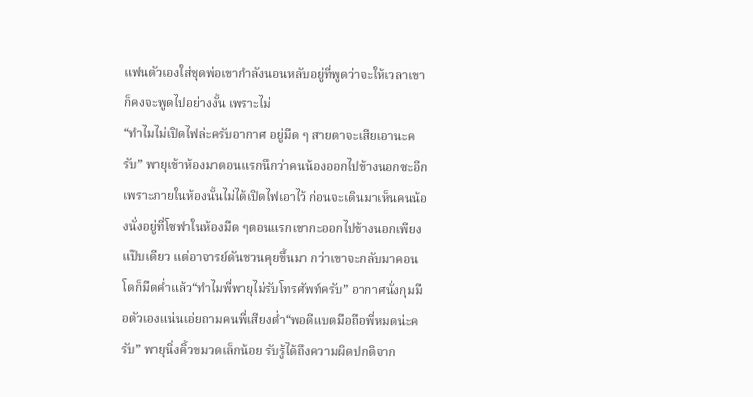แฟนตัวเองใส่ชุดพ่อเขากำลังนอนหลับอยู่ที่พูดว่าจะให้เวลาเขาก็คงจะพูดไปอย่างงั้น เพราะไม่
“ทำไมไม่เปิดไฟล่ะครับอากาศ อยู่มืด ๆ สายตาจะเสียเอานะครับ” พายุเข้าห้องมาตอนแรกนึกว่าคนน้องออกไปข้างนอกซะอีก เพราะภายในห้องนั้นไม่ได้เปิดไฟเอาไว้ ก่อนจะเดินมาเห็นคนน้องนั่งอยู่ที่โซฟาในห้องมืด ๆตอนแรกเขากะออกไปข้างนอกเพียงแป๊บเดียว แต่อาจารย์ดันชวนคุยขึ้นมา กว่าเขาจะกลับมาคอนโดก็มืดค่ำแล้ว“ทำไมพี่พายุไม่รับโทรศัพท์ครับ” อากาศนั่งกุมมือตัวเองแน่นเอ่ยถามคนพี่เสียงต่ำ“พอดีแบตมือถือพี่หมดน่ะครับ” พายุนิ่งคิ้วขมวดเล็กน้อย รับรู้ได้ถึงความผิดปกติจาก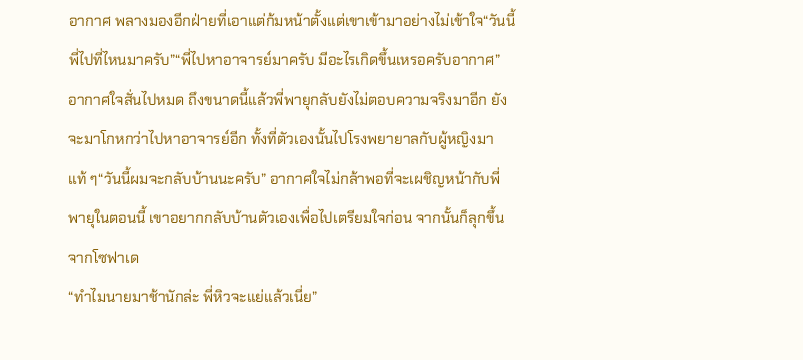อากาศ พลางมองอีกฝ่ายที่เอาแต่ก้มหน้าตั้งแต่เขาเข้ามาอย่างไม่เข้าใจ“วันนี้พี่ไปที่ไหนมาครับ”“พี่ไปหาอาจารย์มาครับ มีอะไรเกิดขึ้นเหรอครับอากาศ”อากาศใจสั่นไปหมด ถึงขนาดนี้แล้วพี่พายุกลับยังไม่ตอบความจริงมาอีก ยังจะมาโกหกว่าไปหาอาจารย์อีก ทั้งที่ตัวเองนั้นไปโรงพยายาลกับผู้หญิงมาแท้ ๆ“วันนี้ผมจะกลับบ้านนะครับ” อากาศใจไม่กล้าพอที่จะเผชิญหน้ากับพี่พายุในตอนนี้ เขาอยากกลับบ้านตัวเองเพื่อไปเตรียมใจก่อน จากนั้นก็ลุกขึ้นจากโซฟาเด
“ทำไมนายมาช้านักล่ะ พี่หิวจะแย่แล้วเนี่ย”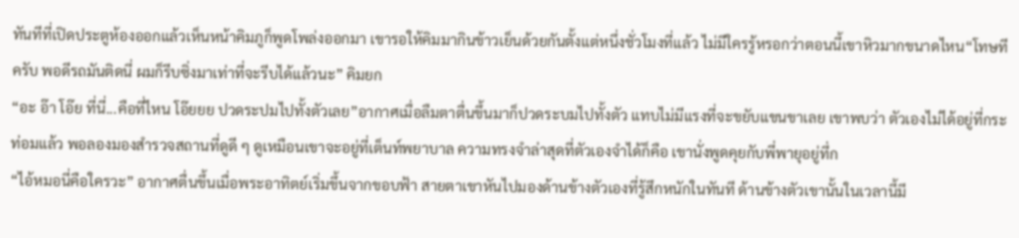ทันทีที่เปิดประตูห้องออกแล้วเห็นหน้าคิมภูก็พูดโพล่งออกมา เขารอให้คิมมากินข้าวเย็นด้วยกันตั้งแต่หนึ่งชั่วโมงที่แล้ว ไม่มีใครรู้หรอกว่าตอนนี้เขาหิวมากขนาดไหน“โทษทีครับ พอดีรถมันติดนี่ ผมก็รีบซิ่งมาเท่าที่จะรีบได้แล้วนะ” คิมยก
“อะ อ๊า โอ๊ย ที่นี่...คือที่ไหน โอ๊ยยย ปวดระปมไปทั้งตัวเลย”อากาศเมื่อลืมตาตื่นขึ้นมาก็ปวดระบมไปทั้งตัว แทบไม่มีแรงที่จะขยับแขนขาเลย เขาพบว่า ตัวเองไม่ได้อยู่ที่กระท่อมแล้ว พอลองมองสำรวจสถานที่ดูดี ๆ ดูเหมือนเขาจะอยู่ที่เต็นท์พยาบาล ความทรงจำล่าสุดที่ตัวเองจำได้ก็คือ เขานั่งพูดคุยกับพี่พายุอยู่ที่ก
“ไอ้หมอนี่คือใครวะ” อากาศตื่นขึ้นเมื่อพระอาทิตย์เริ่มขึ้นจากขอบฟ้า สายตาเขาหันไปมองด้านข้างตัวเองที่รู้สึกหนักในทันที ด้านข้างตัวเขานั้นในเวลานี้มี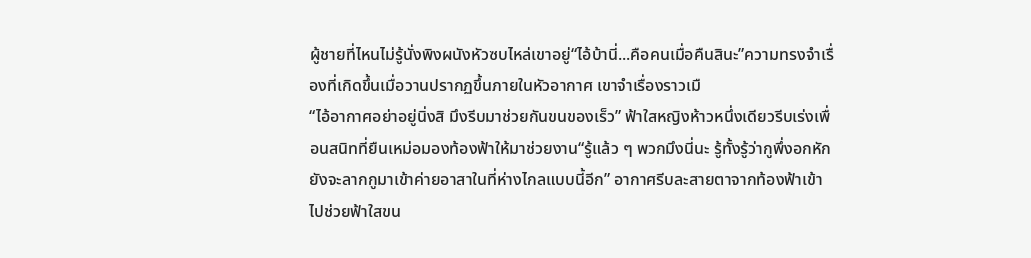ผู้ชายที่ไหนไม่รู้นั่งพิงผนังหัวซบไหล่เขาอยู่“ไอ้บ้านี่...คือคนเมื่อคืนสินะ”ความทรงจำเรื่องที่เกิดขึ้นเมื่อวานปรากฏขึ้นภายในหัวอากาศ เขาจำเรื่องราวเมื
“ไอ้อากาศอย่าอยู่นิ่งสิ มึงรีบมาช่วยกันขนของเร็ว” ฟ้าใสหญิงห้าวหนึ่งเดียวรีบเร่งเพื่อนสนิทที่ยืนเหม่อมองท้องฟ้าให้มาช่วยงาน“รู้แล้ว ๆ พวกมึงนี่นะ รู้ทั้งรู้ว่ากูพึ่งอกหักยังจะลากกูมาเข้าค่ายอาสาในที่ห่างไกลแบบนี้อีก” อากาศรีบละสายตาจากท้องฟ้าเข้าไปช่วยฟ้าใสขน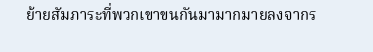ย้ายสัมภาระที่พวกเขาขนกันมามากมายลงจากร